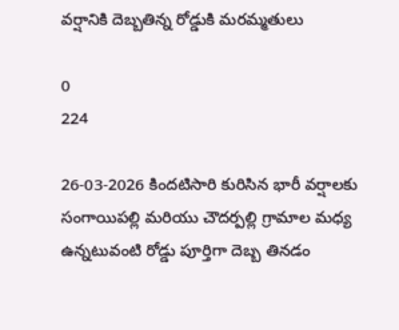వర్షానికి దెబ్బతిన్న రోడ్డుకి మరమ్మతులు

0
224

26-03-2026 కిందటిసారి కురిసిన భారీ వర్షాలకు సంగాయిపల్లి మరియు చౌదర్పల్లి గ్రామాల మధ్య ఉన్నటువంటి రోడ్డు పూర్తిగా దెబ్బ తినడం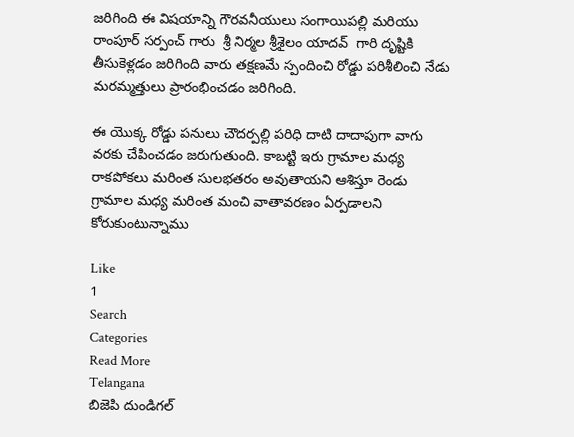జరిగింది ఈ విషయాన్ని గౌరవనీయులు సంగాయిపల్లి మరియు రాంపూర్ సర్పంచ్ గారు  శ్రీ నిర్మల శ్రీశైలం యాదవ్  గారి దృష్టికి తీసుకెళ్లడం జరిగింది వారు తక్షణమే స్పందించి రోడ్డు పరిశీలించి నేడు మరమ్మత్తులు ప్రారంభించడం జరిగింది.

ఈ యొక్క రోడ్డు పనులు చౌదర్పల్లి పరిధి దాటి దాదాపుగా వాగు వరకు చేపించడం జరుగుతుంది. కాబట్టి ఇరు గ్రామాల మధ్య రాకపోకలు మరింత సులభతరం అవుతాయని ఆశిస్తూ రెండు గ్రామాల మధ్య మరింత మంచి వాతావరణం ఏర్పడాలని కోరుకుంటున్నాము

Like
1
Search
Categories
Read More
Telangana
బిజెపి దుండిగల్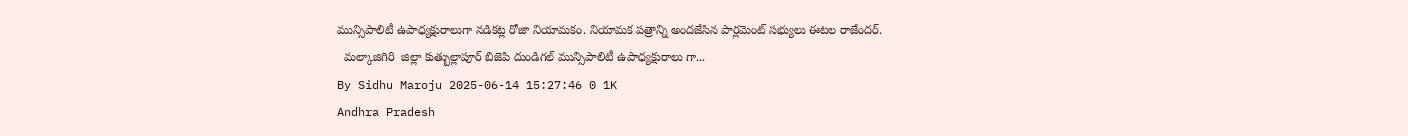మున్సిపాలిటీ ఉపాధ్యక్షురాలుగా నడికట్ల రోజా నియామకం. నియామక పత్రాన్ని అందజేసిన పార్లమెంట్ సభ్యులు ఈటల రాజేందర్.
  మల్కాజిగిరి  జిల్లా కుత్బుల్లాపూర్ బిజెపి దుండిగల్ మున్సిపాలిటీ ఉపాధ్యక్షురాలు గా...
By Sidhu Maroju 2025-06-14 15:27:46 0 1K
Andhra Pradesh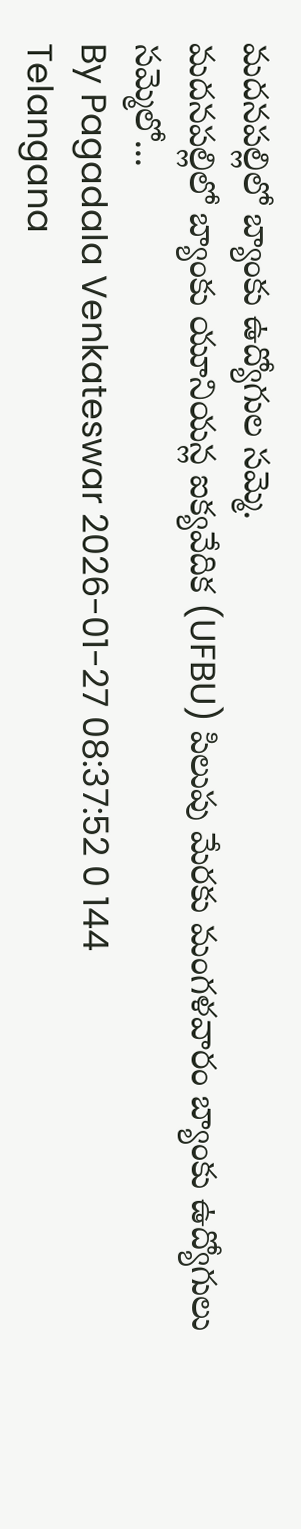మదనపల్లిలో బ్యాంకు ఉద్యోగుల సమ్మె.
మదనపల్లిలో బ్యాంకు యూనియన్ల ఐక్యవేదిక (UFBU) పిలుపు మేరకు మంగళవారం బ్యాంకు ఉద్యోగులు సమ్మెలో...
By Pagadala Venkateswar 2026-01-27 08:37:52 0 144
Telangana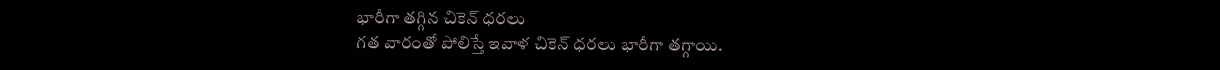భారీగా తగ్గిన చికెన్ ధరలు
గత వారంతో పోలిస్తే ఇవాళ చికెన్ ధరలు భారీగా తగ్గాయి.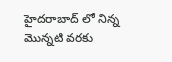హైదరాబాద్ లో నిన్న మొన్నటి వరకు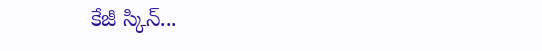కేజీ స్కిన్...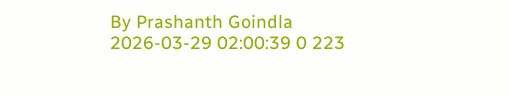By Prashanth Goindla 2026-03-29 02:00:39 0 223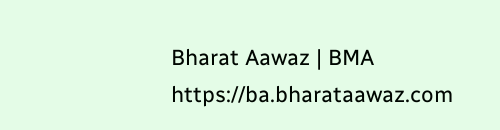Bharat Aawaz | BMA https://ba.bharataawaz.com